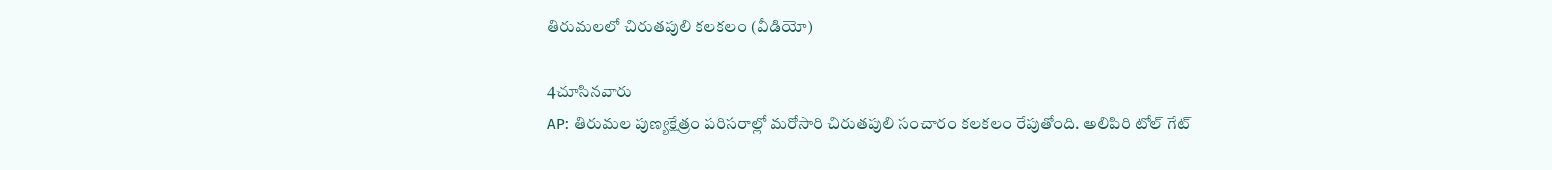తిరుమలలో చిరుతపులి కలకలం (వీడియో)

4చూసినవారు
AP: తిరుమల పుణ్యక్షేత్రం పరిసరాల్లో మరోసారి చిరుతపులి సంచారం కలకలం రేపుతోంది. అలిపిరి టోల్ గేట్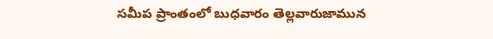సమీప ప్రాంతంలో బుధవారం తెల్లవారుజామున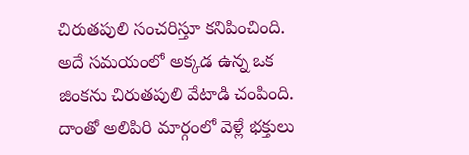చిరుతపులి సంచరిస్తూ కనిపించింది. అదే సమయంలో అక్కడ ఉన్న ఒక జింకను చిరుతపులి వేటాడి చంపింది. దాంతో అలిపిరి మార్గంలో వెళ్లే భక్తులు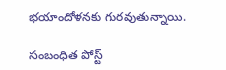భయాందోళనకు గురవుతున్నాయి.

సంబంధిత పోస్ట్